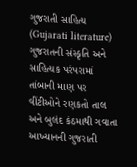ગુજરાતી સાહિત્ય (Gujarati literature)
ગુજરાતની સંસ્કૃતિ અને સાહિત્યક પરંપરામાં તાંબાની માણ પર વીંટીઓને રણકતો તાલ અને બુલંદ કંઠમાથી ગવાતા આખ્યાનની ગુજરાતી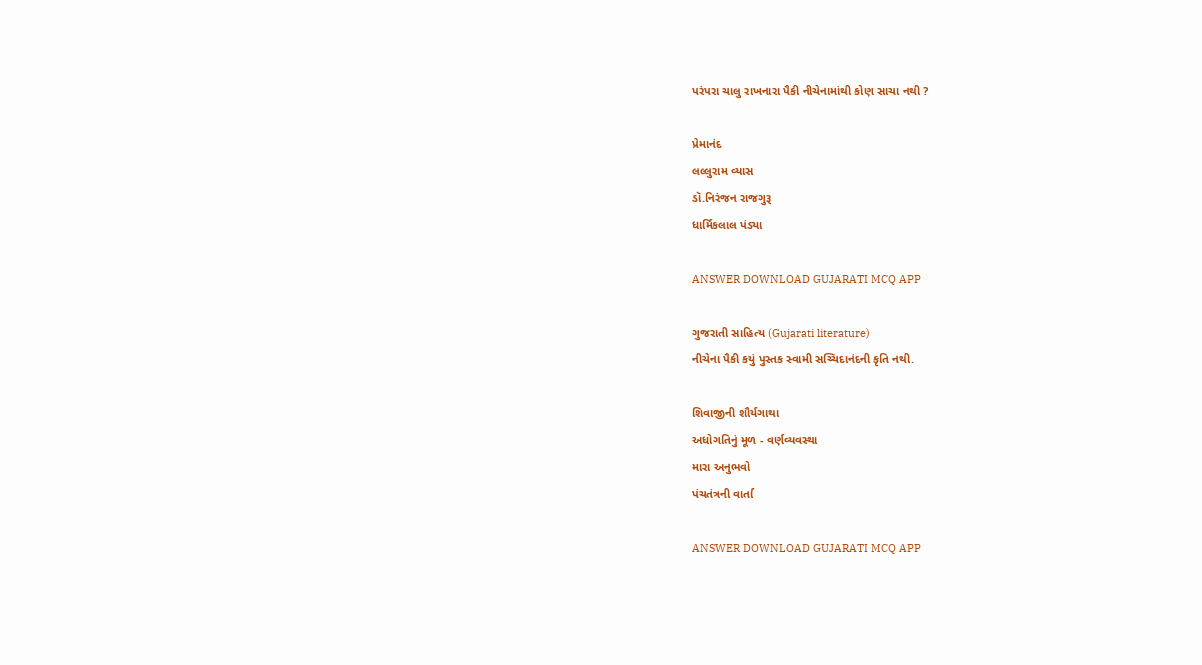પરંપરા ચાલુ રાખનારા પૈકી નીચેનામાંથી કોણ સાચા નથી ?

પ્રેમાનંદ
લલ્લુરામ વ્યાસ
ડૉ.નિરંજન રાજગુરૂ
ધાર્મિકલાલ પંડ્યા

ANSWER DOWNLOAD GUJARATI MCQ APP

ગુજરાતી સાહિત્ય (Gujarati literature)
નીચેના પૈકી કયું પુસ્તક સ્વામી સચ્ચિદાનંદની કૃતિ નથી.

શિવાજીની શૌર્યગાથા
અધોગતિનું મૂળ - વર્ણવ્યવસ્થા
મારા અનુભવો
પંચતંત્રની વાર્તા

ANSWER DOWNLOAD GUJARATI MCQ APP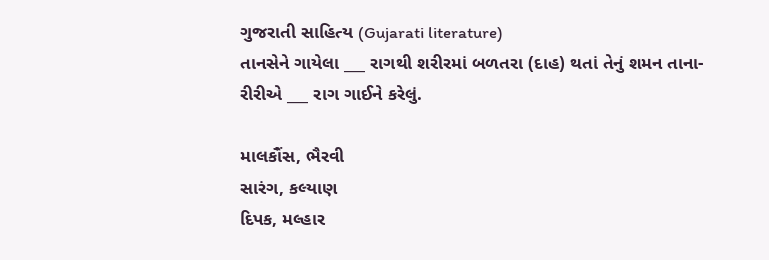ગુજરાતી સાહિત્ય (Gujarati literature)
તાનસેને ગાયેલા ___ રાગથી શરીરમાં બળતરા (દાહ) થતાં તેનું શમન તાના-રીરીએ ___ રાગ ગાઈને કરેલું.

માલકૌંસ, ભૈરવી
સારંગ, કલ્યાણ
દિપક, મલ્હાર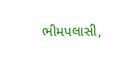ભીમપલાસી,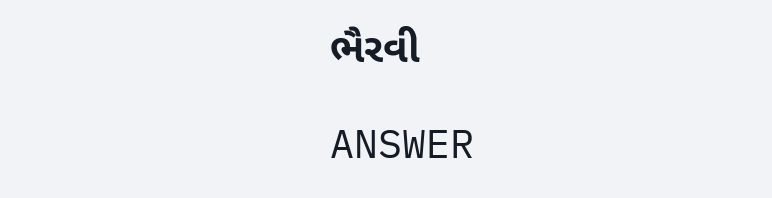ભૈરવી

ANSWER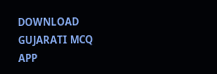DOWNLOAD GUJARATI MCQ APP